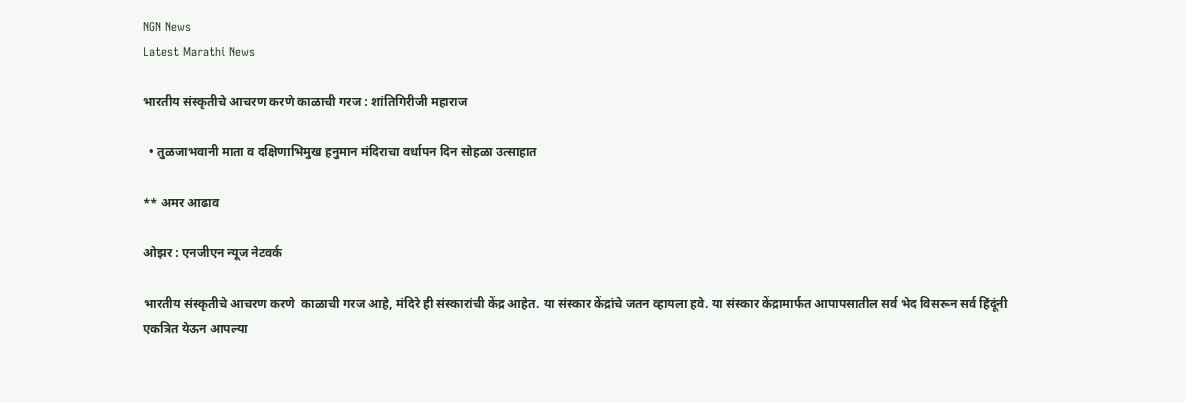NGN News
Latest Marathi News

भारतीय संस्कृतीचे आचरण करणे काळाची गरज : शांतिगिरीजी महाराज

  • तुळजाभवानी माता व दक्षिणाभिमुख हनुमान मंदिराचा वर्धापन दिन सोहळा उत्साहात

** अमर आढाव

ओझर : एनजीएन न्यूज नेटवर्क

भारतीय संस्कृतीचे आचरण करणे  काळाची गरज आहे, मंदिरे ही संस्कारांची केंद्र आहेत. या संस्कार केंद्रांचे जतन व्हायला हवे. या संस्कार केंद्रामार्फत आपापसातील सर्व भेद विसरून सर्व हिंदूंनी एकत्रित येऊन आपल्या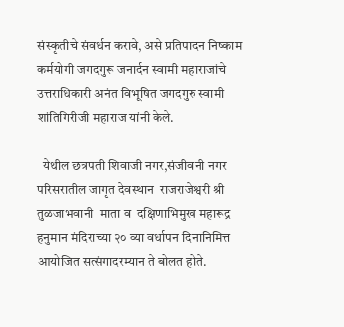संस्कृतीचे संवर्धन करावे, असे प्रतिपादन निष्काम कर्मयोगी जगदगुरू जनार्दन स्वामी महाराजांचे उत्तराधिकारी अनंत विभूषित जगदगुरु स्वामी शांतिगिरीजी महाराज यांनी केले.

  येथील छत्रपती शिवाजी नगर,संजीवनी नगर परिसरातील जागृत देवस्थान  राजराजेश्वरी श्री तुळजाभवानी  माता व  दक्षिणाभिमुख महारूद्र हनुमान मंदिराच्या २० व्या वर्धापन दिनानिमित्त आयोजित सत्संगादरम्यान ते बोलत होते.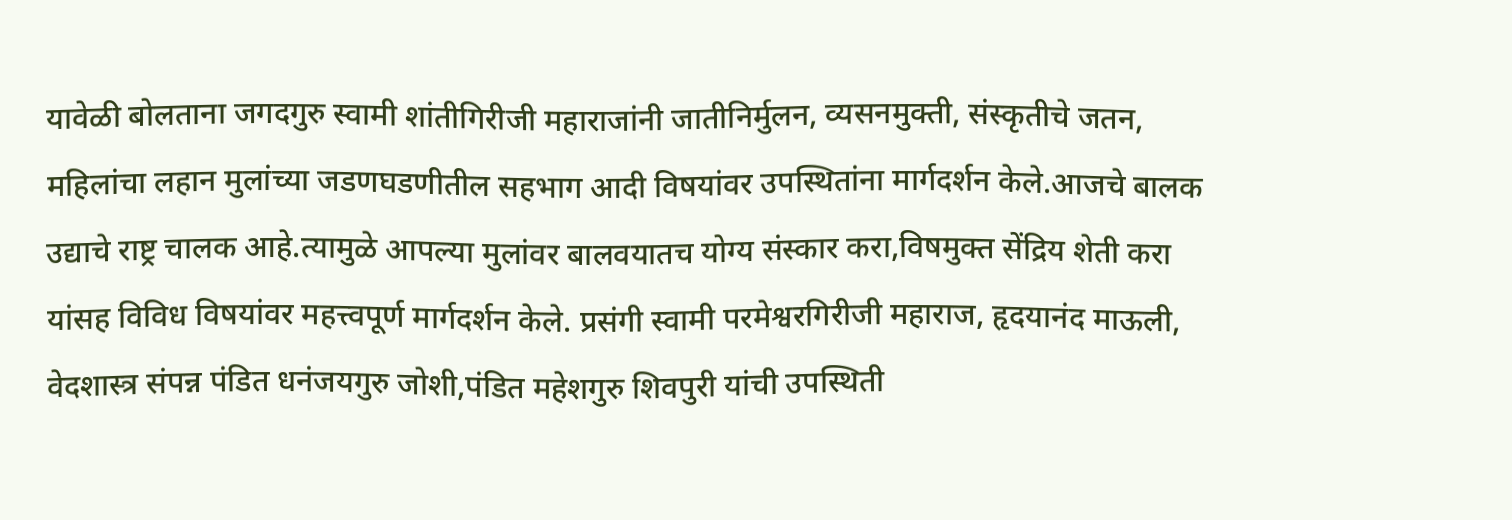यावेळी बोलताना जगदगुरु स्वामी शांतीगिरीजी महाराजांनी जातीनिर्मुलन, व्यसनमुक्ती, संस्कृतीचे जतन, महिलांचा लहान मुलांच्या जडणघडणीतील सहभाग आदी विषयांवर उपस्थितांना मार्गदर्शन केले.आजचे बालक उद्याचे राष्ट्र चालक आहे.त्यामुळे आपल्या मुलांवर बालवयातच योग्य संस्कार करा,विषमुक्त सेंद्रिय शेती करा यांसह विविध विषयांवर महत्त्वपूर्ण मार्गदर्शन केले. प्रसंगी स्वामी परमेश्वरगिरीजी महाराज, हृदयानंद माऊली, वेदशास्त्र संपन्न पंडित धनंजयगुरु जोशी,पंडित महेशगुरु शिवपुरी यांची उपस्थिती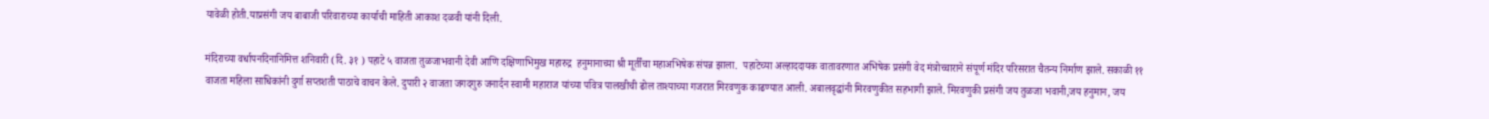यावेळी होती.याप्रसंगी जय बाबाजी परिवाराच्या कार्याची माहिती आकाश दळवी यांनी दिली.

मंदिराच्या वर्धापनदिनानिमित्त शनिवारी (दि. ३१ ) पहाटे ५ वाजता तुळजाभवानी देवी आणि दक्षिणाभिमुख महारुद्र  हनुमानाच्या श्री मूर्तींचा महाअभिषेक संपन्न झाला.  पहाटेच्या अल्हाददायक वातावरणात अभिषेक प्रसंगी वेद मंत्रोच्चाराने संपूर्ण मंदिर परिसरात चैतन्य निर्माण झाले. सकाळी ११ वाजता महिला साधिकांनी दुर्गा सप्तशती पाठाचे वाचन केले. दुपारी २ वाजता जगदगुरु जनार्दन स्वामी महाराज यांच्या पवित्र पालखीची ढोल ताश्याच्या गजरात मिरवणुक काढण्यात आली. अबालवृद्धांनी मिरवणुकीत सहभागी झाले. मिरवणुकी प्रसंगी जय तुळजा भवानी,जय हनुमान, जय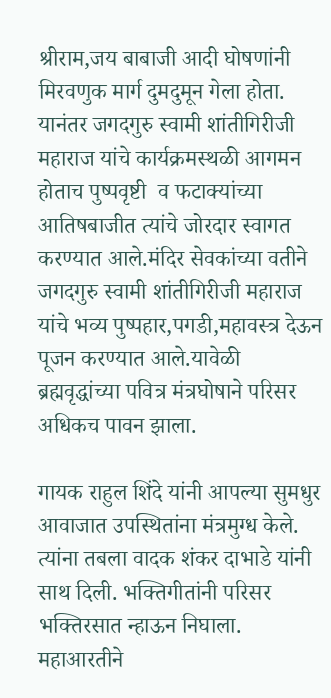श्रीराम,जय बाबाजी आदी घोषणांनी मिरवणुक मार्ग दुमदुमून गेला होता. यानंतर जगदगुरु स्वामी शांतीगिरीजी महाराज यांचे कार्यक्रमस्थळी आगमन होताच पुष्पवृष्टी  व फटाक्यांच्या आतिषबाजीत त्यांचे जोरदार स्वागत करण्यात आले.मंदिर सेवकांच्या वतीने जगदगुरु स्वामी शांतीगिरीजी महाराज यांचे भव्य पुष्पहार,पगडी,महावस्त्र देऊन पूजन करण्यात आले.यावेळी ब्रह्मवृद्धांच्या पवित्र मंत्रघोषाने परिसर अधिकच पावन झाला.

गायक राहुल शिंदे यांनी आपल्या सुमधुर आवाजात उपस्थितांना मंत्रमुग्ध केले. त्यांना तबला वादक शंकर दाभाडे यांनी साथ दिली. भक्तिगीतांनी परिसर भक्तिरसात न्हाऊन निघाला. महाआरतीने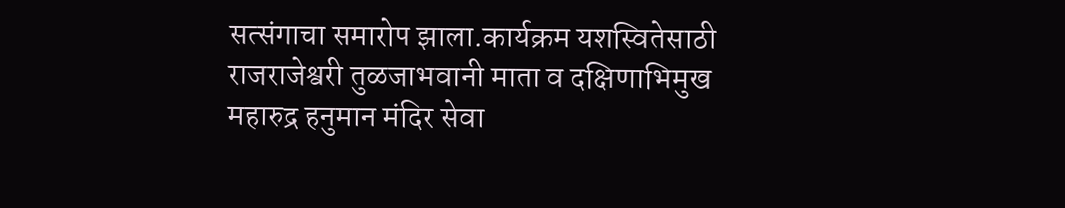सत्संगाचा समारोप झाला.कार्यक्रम यशस्वितेसाठी राजराजेश्वरी तुळजाभवानी माता व दक्षिणाभिमुख महारुद्र हनुमान मंदिर सेवा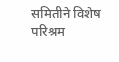समितीने विशेष परिश्रम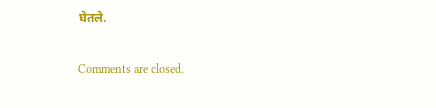घेतले.

Comments are closed.